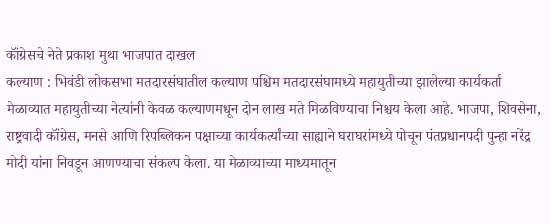कॉंग्रेसचे नेते प्रकाश मुथा भाजपात दाखल
कल्याण : भिवंडी लोकसभा मतदारसंघातील कल्याण पश्चिम मतदारसंघामध्ये महायुतीच्या झालेल्या कार्यकर्ता मेळाव्यात महायुतीच्या नेत्यांनी केवळ कल्याणमधून दोन लाख मते मिळविण्याचा निश्चय केला आहे. भाजपा, शिवसेना, राष्ट्रवादी कॉंग्रेस, मनसे आणि रिपब्लिकन पक्षाच्या कार्यकर्त्यांच्या साह्याने घराघरांमध्ये पोचून पंतप्रधानपदी पुन्हा नरेंद्र मोदी यांना निवडून आणण्याचा संकल्प केला. या मेळाव्याच्या माध्यमातून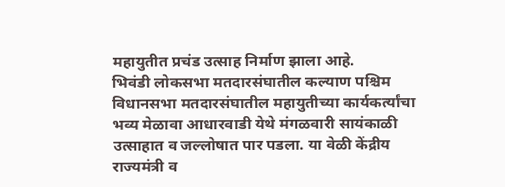महायुतीत प्रचंड उत्साह निर्माण झाला आहे.
भिवंडी लोकसभा मतदारसंघातील कल्याण पश्चिम विधानसभा मतदारसंघातील महायुतीच्या कार्यकर्त्यांचा भव्य मेळावा आधारवाडी येथे मंगळवारी सायंकाळी उत्साहात व जल्लोषात पार पडला. या वेळी केंद्रीय राज्यमंत्री व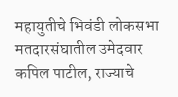महायुतीचे भिवंडी लोकसभा मतदारसंघातील उमेदवार कपिल पाटील, राज्याचे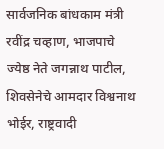सार्वजनिक बांधकाम मंत्री रवींद्र चव्हाण, भाजपाचे ज्येष्ठ नेते जगन्नाथ पाटील, शिवसेनेचे आमदार विश्वनाथ भोईर, राष्ट्रवादी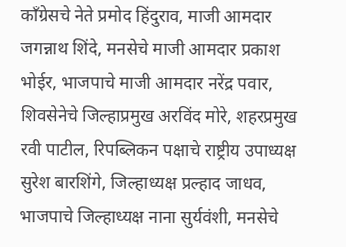काँग्रेसचे नेते प्रमोद हिंदुराव, माजी आमदार जगन्नाथ शिंदे, मनसेचे माजी आमदार प्रकाश भोईर, भाजपाचे माजी आमदार नरेंद्र पवार, शिवसेनेचे जिल्हाप्रमुख अरविंद मोरे, शहरप्रमुख रवी पाटील, रिपब्लिकन पक्षाचे राष्ट्रीय उपाध्यक्ष सुरेश बारशिंगे, जिल्हाध्यक्ष प्रल्हाद जाधव, भाजपाचे जिल्हाध्यक्ष नाना सुर्यवंशी, मनसेचे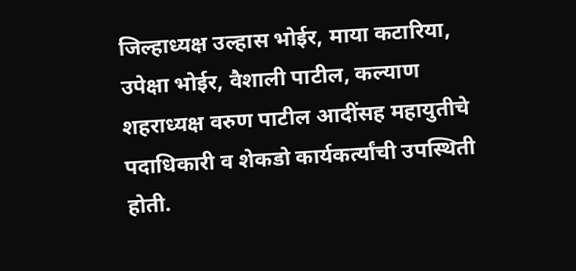जिल्हाध्यक्ष उल्हास भोईर, माया कटारिया, उपेक्षा भोईर, वैशाली पाटील, कल्याण शहराध्यक्ष वरुण पाटील आदींसह महायुतीचे पदाधिकारी व शेकडो कार्यकर्त्यांची उपस्थिती होती.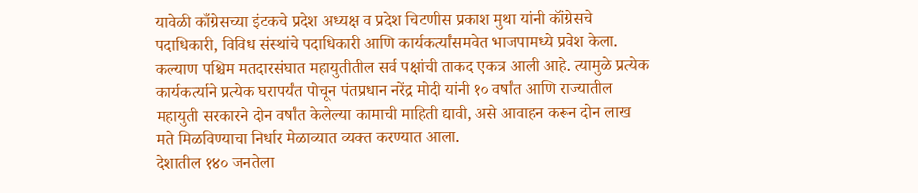यावेळी काँग्रेसच्या इंटकचे प्रदेश अध्यक्ष व प्रदेश चिटणीस प्रकाश मुथा यांनी कॉंग्रेसचे पदाधिकारी, विविध संस्थांचे पदाधिकारी आणि कार्यकर्त्यांसमवेत भाजपामध्ये प्रवेश केला.
कल्याण पश्चिम मतदारसंघात महायुतीतील सर्व पक्षांची ताकद एकत्र आली आहे. त्यामुळे प्रत्येक कार्यकर्त्याने प्रत्येक घरापर्यंत पोचून पंतप्रधान नरेंद्र मोदी यांनी १० वर्षांत आणि राज्यातील महायुती सरकारने दोन वर्षांत केलेल्या कामाची माहिती द्यावी, असे आवाहन करून दोन लाख मते मिळविण्याचा निर्धार मेळाव्यात व्यक्त करण्यात आला.
देशातील १४० जनतेला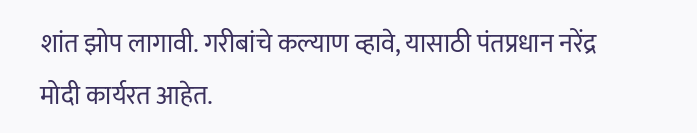शांत झोप लागावी. गरीबांचे कल्याण व्हावे, यासाठी पंतप्रधान नरेंद्र मोदी कार्यरत आहेत.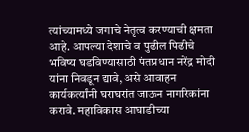त्यांच्यामध्ये जगाचे नेतृत्व करण्याची क्षमता आहे. आपल्या देशाचे व पुढील पिढीचे भविष्य घडविण्यासाठी पंतप्रधान नरेंद्र मोदी यांना निवडून द्यावे, असे आवाहन कार्यकर्त्यांनी घराघरांत जाऊन नागरिकांना करावे. महाविकास आघाडीच्या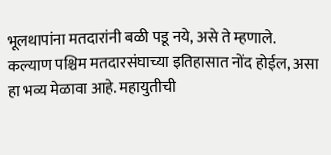भूलथापांना मतदारांनी बळी पडू नये, असे ते म्हणाले.
कल्याण पश्चिम मतदारसंघाच्या इतिहासात नोंद होईल, असा हा भव्य मेळावा आहे. महायुतीची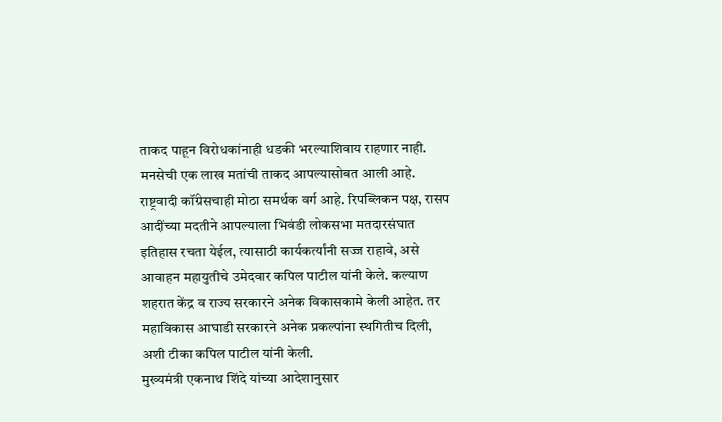ताकद पाहून विरोधकांनाही धडकी भरल्याशिवाय राहणार नाही. मनसेची एक लाख मतांची ताकद आपल्यासोबत आली आहे. राष्ट्रवादी कॉंग्रेसचाही मोठा समर्थक वर्ग आहे. रिपब्लिकन पक्ष, रासप आदींच्या मदतीने आपल्याला भिवंडी लोकसभा मतदारसंघात इतिहास रचता येईल, त्यासाठी कार्यकर्त्यांनी सज्ज राहावे, असे आवाहन महायुतीचे उमेदवार कपिल पाटील यांनी केले. कल्याण शहरात केंद्र व राज्य सरकारने अनेक विकासकामे केली आहेत. तर महाविकास आघाडी सरकारने अनेक प्रकल्पांना स्थगितीच दिली, अशी टीका कपिल पाटील यांनी केली.
मुख्यमंत्री एकनाथ शिंदे यांच्या आदेशानुसार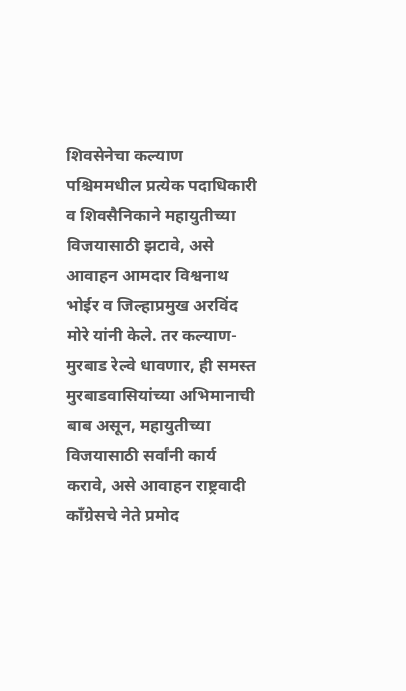शिवसेनेचा कल्याण पश्चिममधील प्रत्येक पदाधिकारी व शिवसैनिकाने महायुतीच्या विजयासाठी झटावे, असे आवाहन आमदार विश्वनाथ भोईर व जिल्हाप्रमुख अरविंद मोरे यांनी केले. तर कल्याण-मुरबाड रेल्वे धावणार, ही समस्त मुरबाडवासियांच्या अभिमानाची बाब असून, महायुतीच्या विजयासाठी सर्वांनी कार्य करावे, असे आवाहन राष्ट्रवादी कॉंग्रेसचे नेते प्रमोद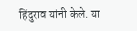हिंदुराव यांनी केले. या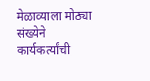मेळाव्याला मोठ्या संख्येने कार्यकर्त्यांची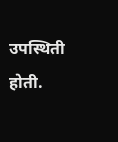उपस्थिती होती.